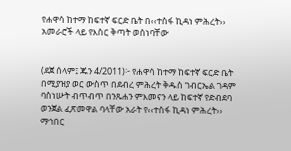የሐዋሳ ከተማ ከፍተኛ ፍርድ ቤት በ‹‹ተስፋ ኪዳነ ምሕረት›› አመራሮች ላይ የእስር ቅጣት ወሰነባቸው


(ደጀ ሰላም፤ ጁን 4/2011)፦ የሐዋሳ ከተማ ከፍተኛ ፍርድ ቤት በሚያዝያ ወር ውስጥ በደብረ ምሕረት ቅዱስ ገብርኤል ገዳም ባስነሡት ብጥብጥ በንጹሐን ምእመናን ላይ ከፍተኛ የድብደባ ወንጀል ፈጽመዋል ባላቸው አራት የ‹‹ተስፋ ኪዳነ ምሕረት›› ማኅበር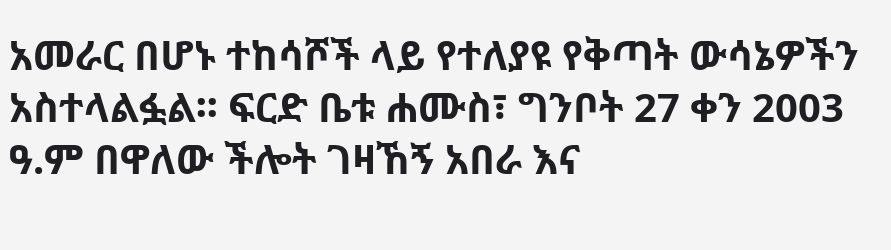አመራር በሆኑ ተከሳሾች ላይ የተለያዩ የቅጣት ውሳኔዎችን አስተላልፏል፡፡ ፍርድ ቤቱ ሐሙስ፣ ግንቦት 27 ቀን 2003 ዓ.ም በዋለው ችሎት ገዛኸኝ አበራ እና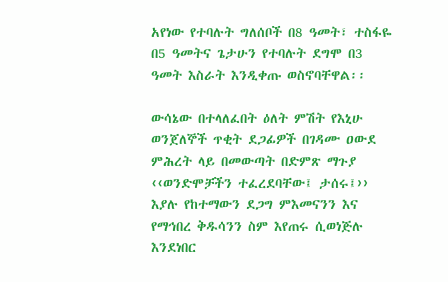አየነው የተባሉት ግለሰቦች በ8 ዓመት፣ ተስፋዬ በ5 ዓመትና ጌታሁን የተባሉት ደግሞ በ3 ዓመት እስራት እንዲቀጡ ወስኖባቸዋል፡፡

ውሳኔው በተላለፈበት ዕለት ምሽት የእኒሁ ወንጀለኞች ጥቂት ደጋፊዎች በገዳሙ ዐውደ ምሕረት ላይ በመውጣት በድምጽ ማጉያ ‹‹ወንድሞቻችን ተፈረደባቸው፤ ታሰሩ፤›› እያሉ የከተማውን ደጋግ ምእመናንን እና የማኅበረ ቅዱሳንን ስም እየጠሩ ሲወነጅሉ እንደነበር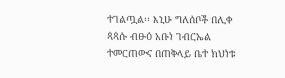ተገልጧል፡፡ እኒሁ ግለሰቦች በሊቀ ጳጳሱ ብፁዕ አቡነ ገብርኤል ተመርጠውና በጠቅላይ ቤተ ክህነቱ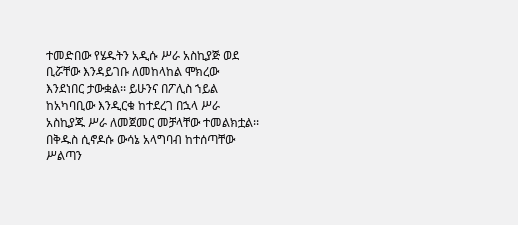ተመድበው የሄዱትን አዲሱ ሥራ አስኪያጅ ወደ ቢሯቸው እንዳይገቡ ለመከላከል ሞክረው እንደነበር ታውቋል፡፡ ይሁንና በፖሊስ ኀይል ከአካባቢው እንዲርቁ ከተደረገ በኋላ ሥራ አስኪያጁ ሥራ ለመጀመር መቻላቸው ተመልክቷል፡፡
በቅዱስ ሲኖዶሱ ውሳኔ አላግባብ ከተሰጣቸው ሥልጣን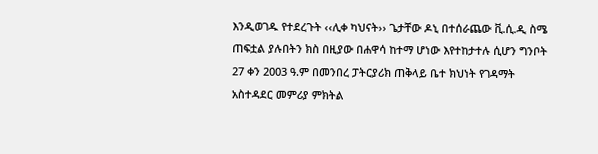እንዲወገዱ የተደረጉት ‹‹ሊቀ ካህናት›› ጌታቸው ዶኒ በተሰራጨው ቪ.ሲ.ዲ ስሜ ጠፍቷል ያሉበትን ክስ በዚያው በሐዋሳ ከተማ ሆነው እየተከታተሉ ሲሆን ግንቦት 27 ቀን 2003 ዓ.ም በመንበረ ፓትርያሪክ ጠቅላይ ቤተ ክህነት የገዳማት አስተዳደር መምሪያ ምክትል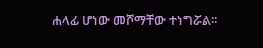ሐላፊ ሆነው መሾማቸው ተነግሯል፡፡